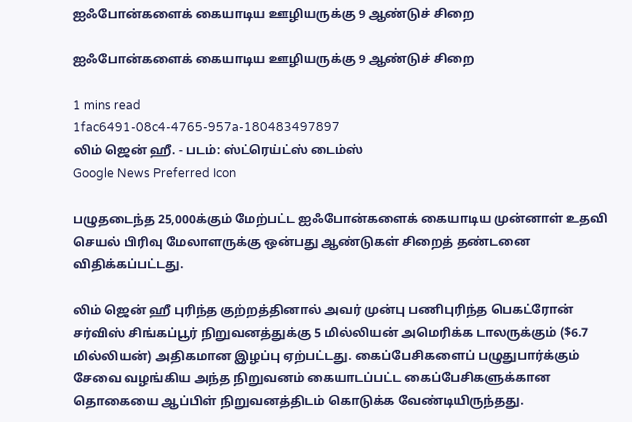ஐஃபோன்களைக் கையாடிய ஊழியருக்கு 9 ஆண்டுச் சிறை

ஐஃபோன்களைக் கையாடிய ஊழியருக்கு 9 ஆண்டுச் சிறை

1 mins read
1fac6491-08c4-4765-957a-180483497897
லிம் ஜென் ஹீ. - படம்: ஸ்ட்ரெய்ட்ஸ் டைம்ஸ்
Google News Preferred Icon

பழுதடைந்த 25,000க்கும் மேற்பட்ட ஐஃபோன்களைக் கையாடிய முன்னாள் உதவி செயல் பிரிவு மேலாளருக்கு ஒன்பது ஆண்டுகள் சிறைத் தண்டனை விதிக்கப்பட்டது.

லிம் ஜென் ஹீ புரிந்த குற்றத்தினால் அவர் முன்பு பணிபுரிந்த பெகட்ரோன் சர்விஸ் சிங்கப்பூர் நிறுவனத்துக்கு 5 மில்லியன் அமெரிக்க டாலருக்கும் ($6.7 மில்லியன்) அதிகமான இழப்பு ஏற்பட்டது. கைப்பேசிகளைப் பழுதுபார்க்கும் சேவை வழங்கிய அந்த நிறுவனம் கையாடப்பட்ட கைப்பேசிகளுக்கான தொகையை ஆப்பிள் நிறுவனத்திடம் கொடுக்க வேண்டியிருந்தது.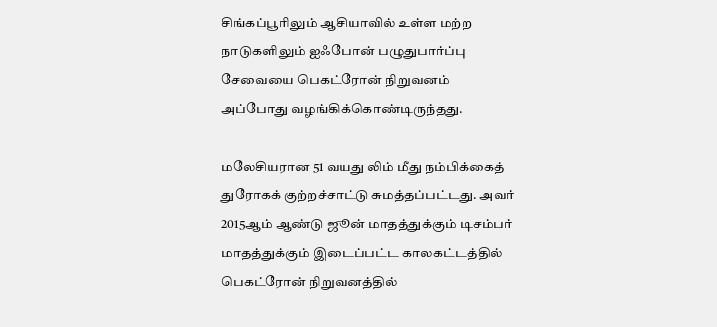சிங்கப்பூரிலும் ஆசியாவில் உள்ள மற்ற நாடுகளிலும் ஐஃபோன் பழுதுபார்ப்பு சேவையை பெகட்ரோன் நிறுவனம் அப்போது வழங்கிக்கொண்டிருந்தது.

மலேசியரான 51 வயது லிம் மீது நம்பிக்கைத் துரோகக் குற்றச்சாட்டு சுமத்தப்பட்டது. அவர் 2015ஆம் ஆண்டு ஜூன் மாதத்துக்கும் டிசம்பர் மாதத்துக்கும் இடைப்பட்ட காலகட்டத்தில் பெகட்ரோன் நிறுவனத்தில்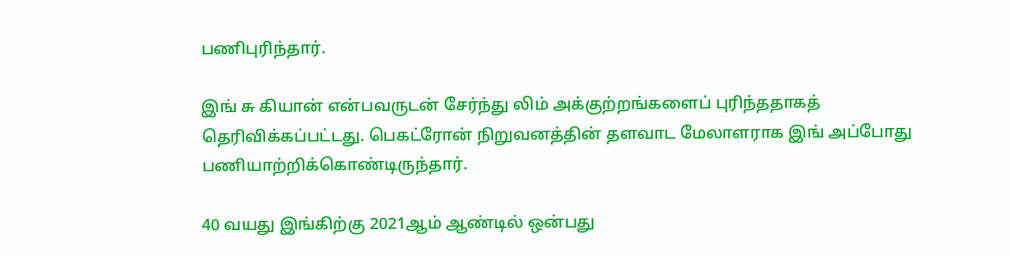பணிபுரிந்தார்.

இங் சு கியான் என்பவருடன் சேர்ந்து லிம் அக்குற்றங்களைப் புரிந்ததாகத் தெரிவிக்கப்பட்டது. பெகட்ரோன் நிறுவனத்தின் தளவாட மேலாளராக இங் அப்போது பணியாற்றிக்கொண்டிருந்தார்.

40 வயது இங்கிற்கு 2021ஆம் ஆண்டில் ஒன்பது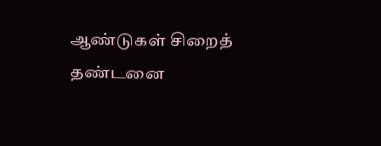ஆண்டுகள் சிறைத் தண்டனை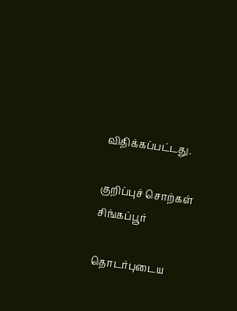விதிக்கப்பட்டது.

குறிப்புச் சொற்கள்
சிங்கப்பூர்

தொடர்புடைய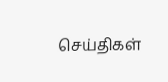செய்திகள்